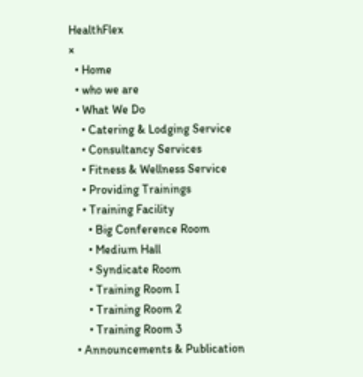HealthFlex
×
  • Home
  • who we are
  • What We Do
    • Catering & Lodging Service
    • Consultancy Services
    • Fitness & Wellness Service
    • Providing Trainings
    • Training Facility
      • Big Conference Room
      • Medium Hall
      • Syndicate Room
      • Training Room I
      • Training Room 2
      • Training Room 3
  • Announcements & Publication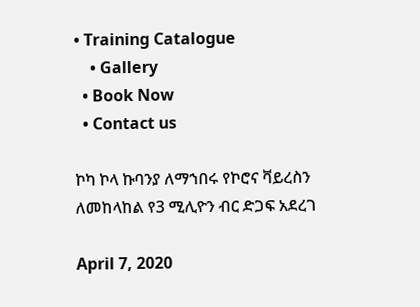• Training Catalogue
    • Gallery
  • Book Now
  • Contact us

ኮካ ኮላ ኩባንያ ለማኀበሩ የኮሮና ቫይረስን ለመከላከል የ3 ሚሊዮን ብር ድጋፍ አደረገ

April 7, 2020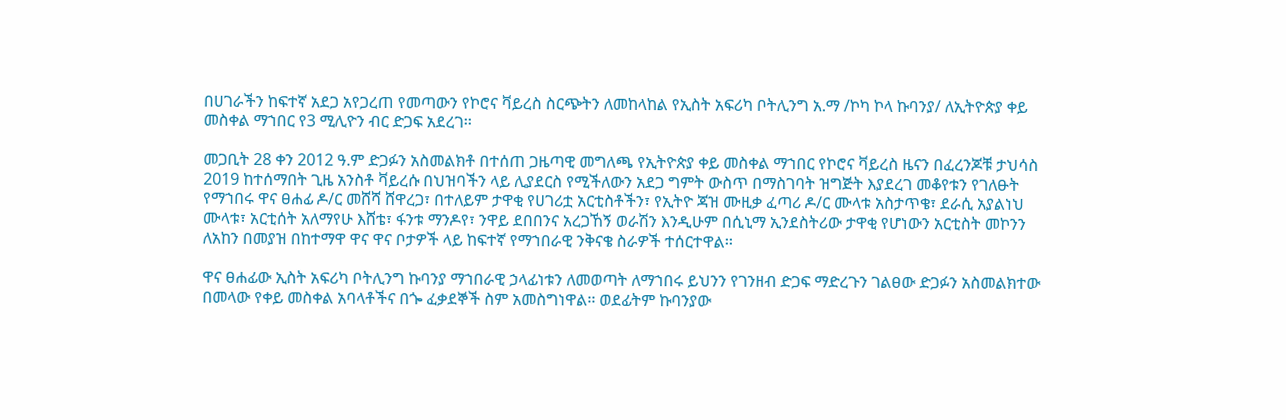በሀገራችን ከፍተኛ አደጋ አየጋረጠ የመጣውን የኮሮና ቫይረስ ስርጭትን ለመከላከል የኢስት አፍሪካ ቦትሊንግ አ.ማ /ኮካ ኮላ ኩባንያ/ ለኢትዮጵያ ቀይ መስቀል ማኀበር የ3 ሚሊዮን ብር ድጋፍ አደረገ፡፡

መጋቢት 28 ቀን 2012 ዓ.ም ድጋፉን አስመልክቶ በተሰጠ ጋዜጣዊ መግለጫ የኢትዮጵያ ቀይ መስቀል ማኀበር የኮሮና ቫይረስ ዜናን በፈረንጆቹ ታህሳስ 2019 ከተሰማበት ጊዜ አንስቶ ቫይረሱ በህዝባችን ላይ ሊያደርስ የሚችለውን አደጋ ግምት ውስጥ በማስገባት ዝግጅት እያደረገ መቆየቱን የገለፁት የማኀበሩ ዋና ፀሐፊ ዶ/ር መሸሻ ሸዋረጋ፣ በተለይም ታዋቂ የሀገሪቷ አርቲስቶችን፣ የኢትዮ ጃዝ ሙዚቃ ፈጣሪ ዶ/ር ሙላቱ አስታጥቄ፣ ደራሲ አያልነህ ሙላቱ፣ አርቲሰት አለማየሁ እሸቴ፣ ፋንቱ ማንዶየ፣ ንዋይ ደበበንና አረጋኸኝ ወራሽን እንዲሁም በሲኒማ ኢንደስትሪው ታዋቂ የሆነውን አርቲስት መኮንን ለአከን በመያዝ በከተማዋ ዋና ዋና ቦታዎች ላይ ከፍተኛ የማኀበራዊ ንቅናቄ ስራዎች ተሰርተዋል፡፡

ዋና ፀሐፊው ኢስት አፍሪካ ቦትሊንግ ኩባንያ ማኀበራዊ ኃላፊነቱን ለመወጣት ለማኀበሩ ይህንን የገንዘብ ድጋፍ ማድረጉን ገልፀው ድጋፉን አስመልክተው በመላው የቀይ መስቀል አባላቶችና በጐ ፈቃደኞች ስም አመስግነዋል፡፡ ወደፊትም ኩባንያው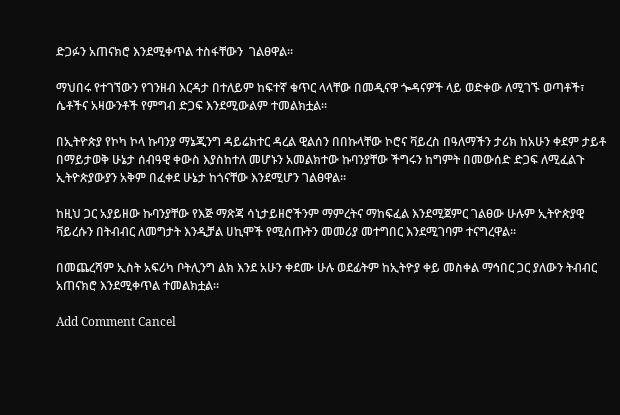ድጋፉን አጠናክሮ እንደሚቀጥል ተስፋቸውን  ገልፀዋል፡፡

ማህበሩ የተገኘውን የገንዘብ እርዳታ በተለይም ከፍተኛ ቁጥር ላላቸው በመዲናዋ ጐዳናዎች ላይ ወድቀው ለሚገኙ ወጣቶች፣ ሴቶችና አዛውንቶች የምግብ ድጋፍ እንደሚውልም ተመልክቷል፡፡

በኢትዮጵያ የኮካ ኮላ ኩባንያ ማኔጂንግ ዳይሬክተር ዳረል ዊልሰን በበኩላቸው ኮሮና ቫይረስ በዓለማችን ታሪክ ከአሁን ቀደም ታይቶ በማይታወቅ ሁኔታ ሰብዓዊ ቀውስ እያስከተለ መሆኑን አመልክተው ኩባንያቸው ችግሩን ከግምት በመውሰድ ድጋፍ ለሚፈልጉ ኢትዮጵያውያን አቅም በፈቀደ ሁኔታ ከጎናቸው እንደሚሆን ገልፀዋል፡፡

ከዚህ ጋር አያይዘው ኩባንያቸው የእጅ ማጽጃ ሳኒታይዘሮችንም ማምረትና ማከፍፈል እንደሚጀምር ገልፀው ሁሉም ኢትዮጵያዊ ቫይረሱን በትብብር ለመግታት እንዲቻል ሀኪሞች የሚሰጡትን መመሪያ መተግበር እንደሚገባም ተናግረዋል፡፡

በመጨረሻም ኢስት አፍሪካ ቦትሊንግ ልክ እንደ አሁን ቀደሙ ሁሉ ወደፊትም ከኢትዮያ ቀይ መስቀል ማኅበር ጋር ያለውን ትብብር አጠናክሮ እንደሚቀጥል ተመልክቷል፡፡

Add Comment Cancel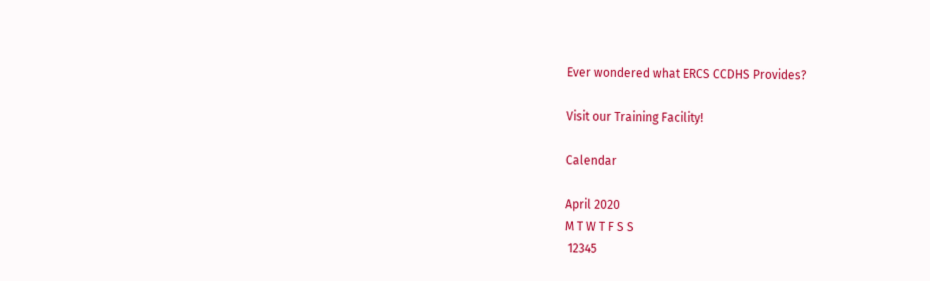Ever wondered what ERCS CCDHS Provides?

Visit our Training Facility!

Calendar

April 2020
M T W T F S S
 12345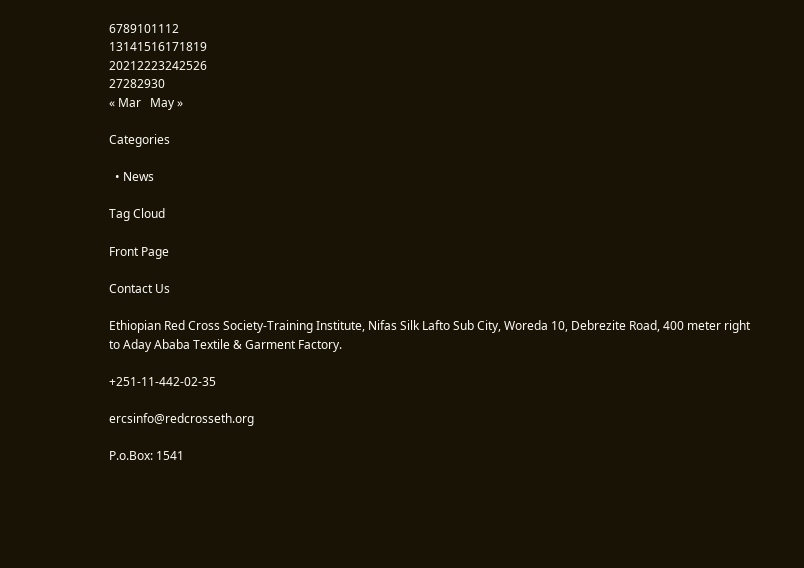6789101112
13141516171819
20212223242526
27282930
« Mar   May »

Categories

  • News

Tag Cloud

Front Page

Contact Us

Ethiopian Red Cross Society-Training Institute, Nifas Silk Lafto Sub City, Woreda 10, Debrezite Road, 400 meter right to Aday Ababa Textile & Garment Factory.

+251-11-442-02-35

ercsinfo@redcrosseth.org

P.o.Box: 1541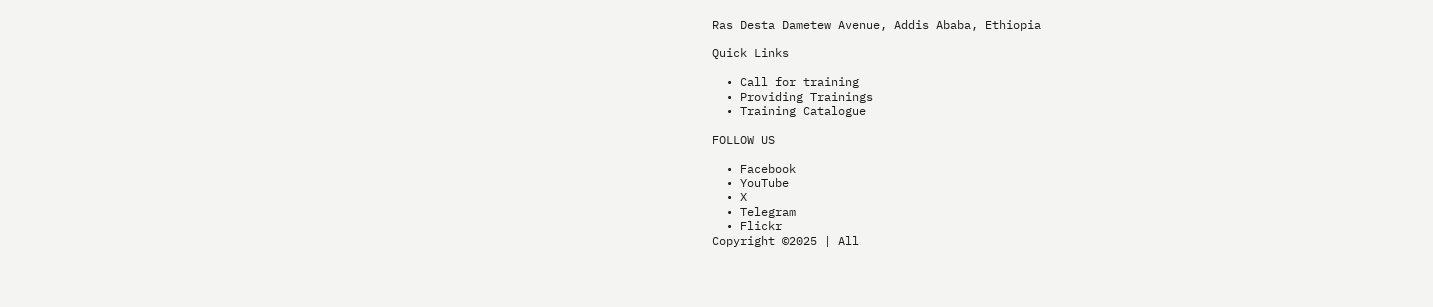Ras Desta Dametew Avenue, Addis Ababa, Ethiopia

Quick Links

  • Call for training
  • Providing Trainings
  • Training Catalogue

FOLLOW US

  • Facebook
  • YouTube
  • X
  • Telegram
  • Flickr
Copyright ©2025 | All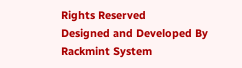Rights Reserved
Designed and Developed By Rackmint System